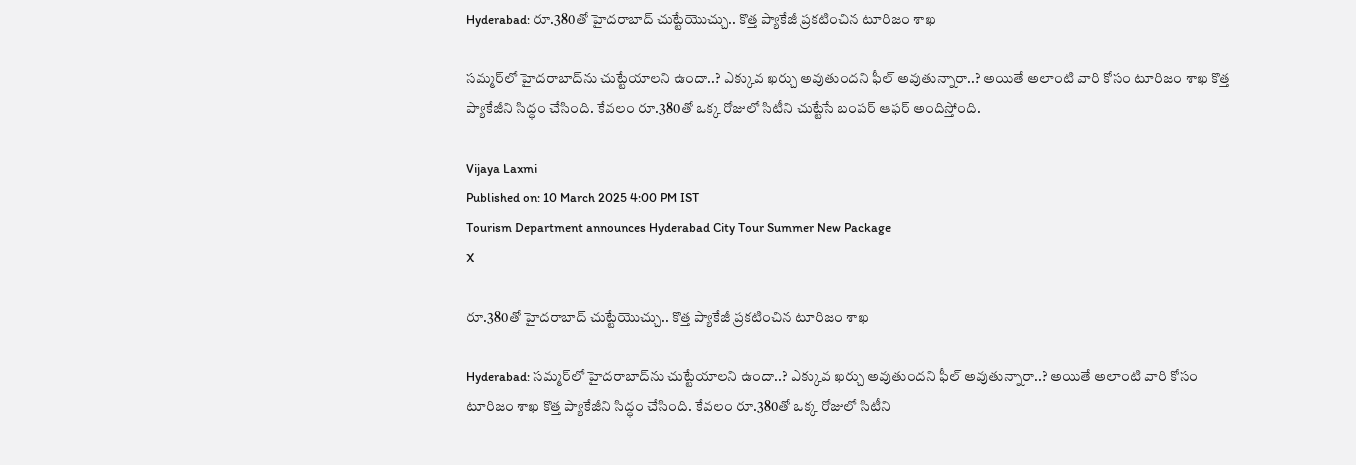Hyderabad: రూ.380తో హైదరాబాద్‌ చుట్టేయొచ్చు.. కొత్త ప్యాకేజీ ప్రకటించిన టూరిజం శాఖ

సమ్మర్‌లో హైదరాబాద్‌‌‌ను చుట్టేయాలని ఉందా..? ఎక్కువ ఖర్చు అవుతుందని ఫీల్‌ అవుతున్నారా..? అయితే అలాంటి వారి కోసం టూరిజం శాఖ కొత్త ప్యాకేజీని సిద్ధం చేసింది. కేవలం రూ.380తో ఒక్క రోజులో సిటీని చుట్టేసే బంపర్ ఆఫర్ అందిస్తోంది.

Vijaya Laxmi
Published on: 10 March 2025 4:00 PM IST
Tourism Department announces Hyderabad City Tour Summer New Package
X

రూ.380తో హైదరాబాద్‌ చుట్టేయొచ్చు.. కొత్త ప్యాకేజీ ప్రకటించిన టూరిజం శాఖ

Hyderabad: సమ్మర్‌లో హైదరాబాద్‌‌‌ను చుట్టేయాలని ఉందా..? ఎక్కువ ఖర్చు అవుతుందని ఫీల్‌ అవుతున్నారా..? అయితే అలాంటి వారి కోసం టూరిజం శాఖ కొత్త ప్యాకేజీని సిద్ధం చేసింది. కేవలం రూ.380తో ఒక్క రోజులో సిటీని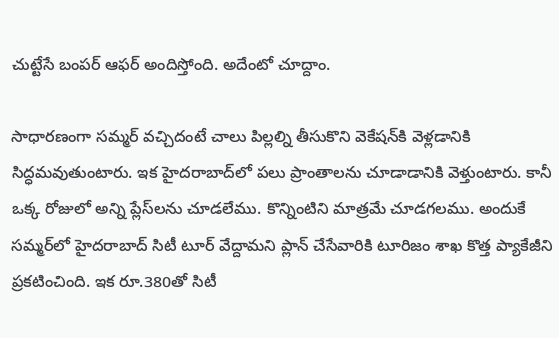చుట్టేసే బంపర్ ఆఫర్ అందిస్తోంది. అదేంటో చూద్దాం.

సాధారణంగా సమ్మర్ వచ్చిదంటే చాలు పిల్లల్ని తీసుకొని వెకేషన్‌కి వెళ్లడానికి సిద్ధమవుతుంటారు. ఇక హైదరాబాద్‌లో పలు ప్రాంతాలను చూడాడానికి వెళ్తుంటారు. కానీ ఒక్క రోజులో అన్ని ప్లేస్‌లను చూడలేము. కొన్నింటిని మాత్రమే చూడగలము. అందుకే సమ్మర్‌లో హైదరాబాద్ సిటీ టూర్ వేద్దామని ప్లాన్ చేసేవారికి టూరిజం శాఖ కొత్త ప్యాకేజీని ప్రకటించింది. ఇక రూ.380తో సిటీ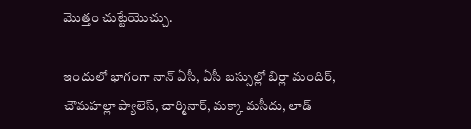మొత్తం చుట్టేయొచ్చు.

ఇందులో భాగంగా నాన్ ఏసీ, ఏసీ బస్సుల్లో బిర్లా మందిర్, చౌమహల్లా ప్యాలెస్, చార్మినార్, మక్కా మసీదు, లాడ్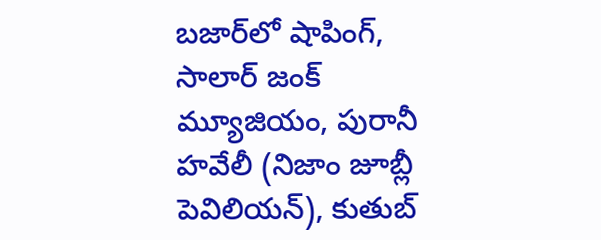బజార్‌లో షాపింగ్, సాలార్ జంక్ మ్యూజియం, పురానీ హవేలీ (నిజాం జూబ్లీ పెవిలియన్), కుతుబ్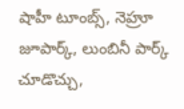షాహీ టూంబ్స్, నెహ్రూ జూపార్క్, లుంబినీ పార్క్ చూడొచ్చు,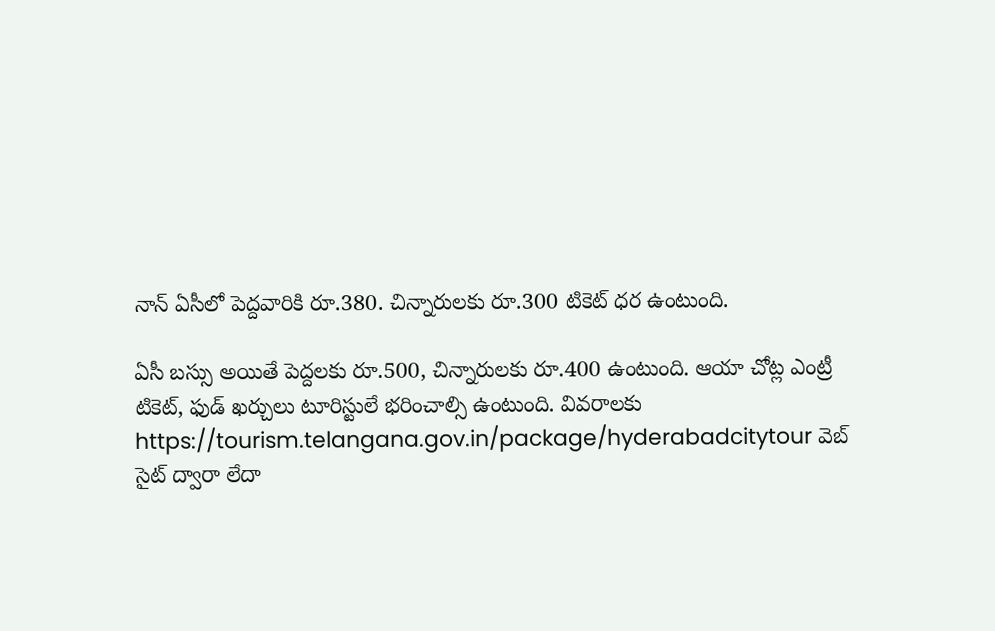నాన్ ఏసీలో పెద్దవారికి రూ.380. చిన్నారులకు రూ.300 టికెట్ ధర ఉంటుంది.

ఏసీ బస్సు అయితే పెద్దలకు రూ.500, చిన్నారులకు రూ.400 ఉంటుంది. ఆయా చోట్ల ఎంట్రీ టికెట్, ఫుడ్ ఖర్చులు టూరిస్టులే భరించాల్సి ఉంటుంది. వివరాలకు https://tourism.telangana.gov.in/package/hyderabadcitytour వెబ్ సైట్ ద్వారా లేదా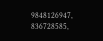9848126947, 836728585,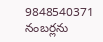9848540371 నంబర్లను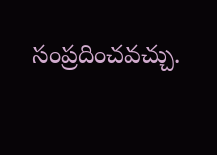సంప్రదించవచ్చు.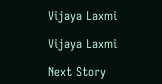Vijaya Laxmi

Vijaya Laxmi

Next Story